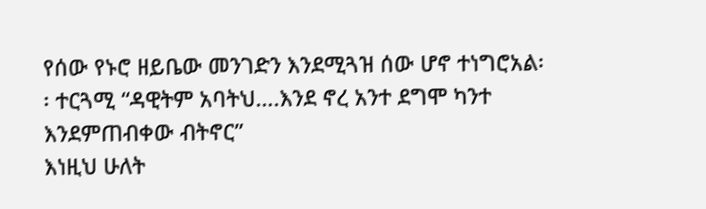የሰው የኑሮ ዘይቤው መንገድን እንደሚጓዝ ሰው ሆኖ ተነግሮአል፡፡ ተርጓሚ “ዳዊትም አባትህ….እንደ ኖረ አንተ ደግሞ ካንተ እንደምጠብቀው ብትኖር”
እነዚህ ሁለት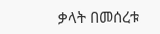ቃላት በመሰረቱ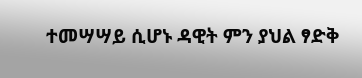ተመሣሣይ ሲሆኑ ዳዊት ምን ያህል ፃድቅ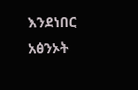እንደነበር አፅንኦት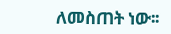ለመስጠት ነው፡፡